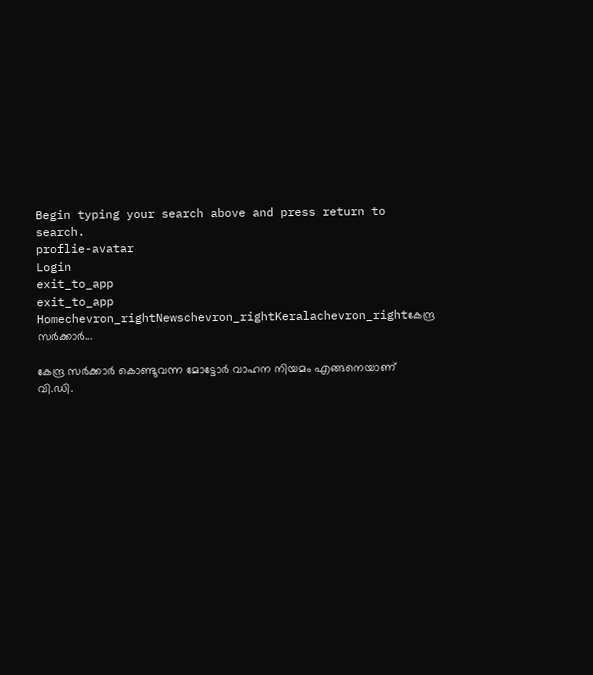Begin typing your search above and press return to search.
proflie-avatar
Login
exit_to_app
exit_to_app
Homechevron_rightNewschevron_rightKeralachevron_rightകേന്ദ്ര സർക്കാർ...

കേന്ദ്ര സർക്കാർ കൊണ്ടുവന്ന മോട്ടോർ വാഹന നിയമം എങ്ങനെയാണ് വി.ഡി.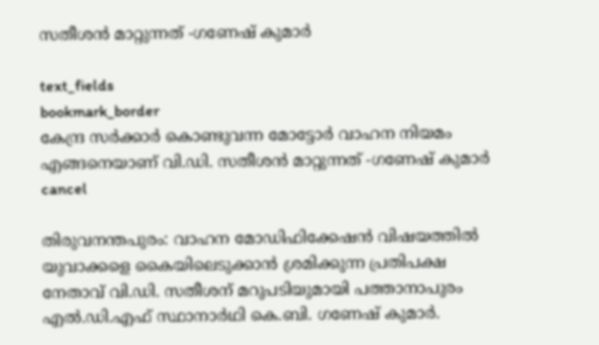സതീശൻ മാറ്റുന്നത് -ഗണേഷ് കുമാർ

text_fields
bookmark_border
കേന്ദ്ര സർക്കാർ കൊണ്ടുവന്ന മോട്ടോർ വാഹന നിയമം എങ്ങനെയാണ് വി.ഡി. സതീശൻ മാറ്റുന്നത് -ഗണേഷ് കുമാർ
cancel

തിരുവനന്തപുരം: വാഹന മോഡിഫിക്കേഷൻ വിഷയത്തിൽ യുവാക്കളെ കൈയിലെടുക്കാൻ ശ്രമിക്കുന്ന പ്രതിപക്ഷ നേതാവ് വി.ഡി. സതീശന് മറുപടിയുമായി പത്താനാപുരം എൽ.ഡി.എഫ് സ്ഥാനാർഥി കെ.ബി. ഗണേഷ് കുമാർ.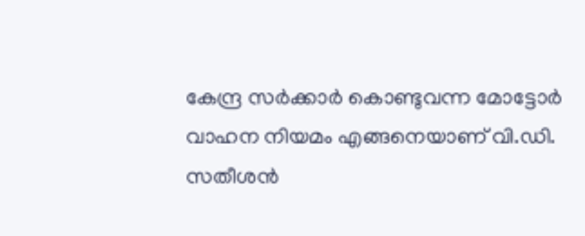കേന്ദ്ര സർക്കാർ കൊണ്ടുവന്ന മോട്ടോർ വാഹന നിയമം എങ്ങനെയാണ് വി.ഡി. സതീശൻ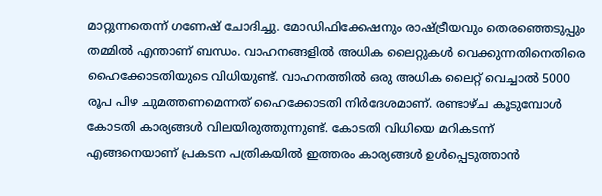മാറ്റുന്നതെന്ന് ഗണേഷ് ചോദിച്ചു. മോഡിഫിക്കേഷനും രാഷ്ട്രീയവും തെരഞ്ഞെടുപ്പും തമ്മിൽ എന്താണ് ബന്ധം. വാഹനങ്ങളിൽ അധിക ലൈറ്റുകൾ വെക്കുന്നതിനെതിരെ ഹൈക്കോടതിയുടെ വിധിയുണ്ട്. വാഹനത്തിൽ ഒരു അധിക ലൈറ്റ് വെച്ചാൽ 5000 രൂപ പിഴ ചുമത്തണമെന്നത് ഹൈക്കോടതി നിർദേശമാണ്. രണ്ടാഴ്ച കൂടുമ്പോൾ കോടതി കാര്യങ്ങൾ വിലയിരുത്തുന്നുണ്ട്. കോടതി വിധിയെ മറികടന്ന് എങ്ങനെയാണ് പ്രകടന പത്രികയിൽ ഇത്തരം കാര്യങ്ങൾ ഉൾപ്പെടുത്താൻ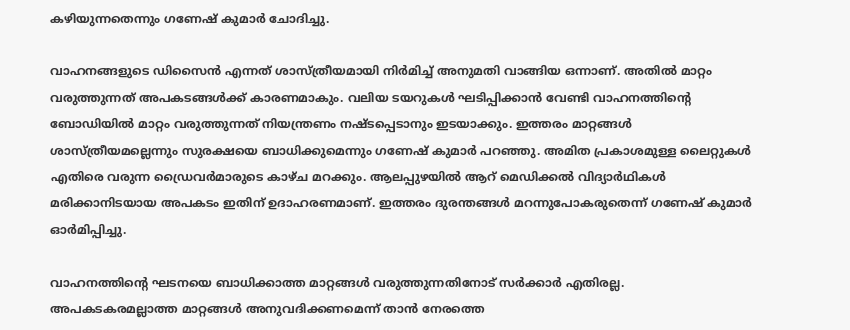കഴിയുന്നതെന്നും ഗണേഷ് കുമാർ ചോദിച്ചു.

വാഹനങ്ങളുടെ ഡിസൈൻ എന്നത് ശാസ്ത്രീയമായി നിർമിച്ച് അനുമതി വാങ്ങിയ ഒന്നാണ്. അതിൽ മാറ്റം വരുത്തുന്നത് അപകടങ്ങൾക്ക് കാരണമാകും. വലിയ ടയറുകൾ ഘടിപ്പിക്കാൻ വേണ്ടി വാഹനത്തിന്റെ ബോഡിയിൽ മാറ്റം വരുത്തുന്നത് നിയന്ത്രണം നഷ്ടപ്പെടാനും ഇടയാക്കും. ഇത്തരം മാറ്റങ്ങൾ ശാസ്ത്രീയമല്ലെന്നും സുരക്ഷയെ ബാധിക്കുമെന്നും ഗണേഷ് കുമാർ പറഞ്ഞു. അമിത പ്രകാശമുള്ള ലൈറ്റുകൾ എതിരെ വരുന്ന ഡ്രൈവർമാരുടെ കാഴ്ച മറക്കും. ആലപ്പുഴയിൽ ആറ് മെഡിക്കൽ വിദ്യാർഥികൾ മരിക്കാനിടയായ അപകടം ഇതിന് ഉദാഹരണമാണ്. ഇത്തരം ദുരന്തങ്ങൾ മറന്നുപോകരുതെന്ന് ഗണേഷ് കുമാർ ഓർമിപ്പിച്ചു.

വാഹനത്തിന്റെ ഘടനയെ ബാധിക്കാത്ത മാറ്റങ്ങൾ വരുത്തുന്നതിനോട് സർക്കാർ എതിരല്ല. അപകടകരമല്ലാത്ത മാറ്റങ്ങൾ അനുവദിക്കണമെന്ന് താൻ നേരത്തെ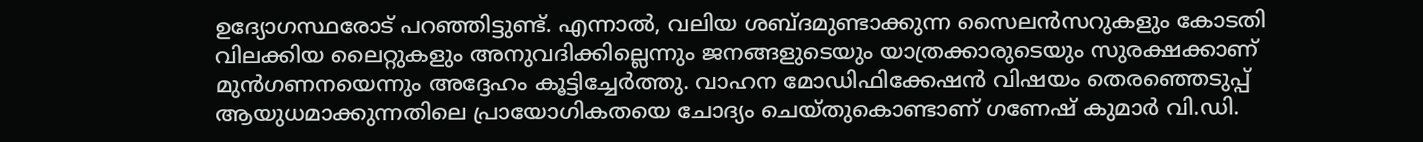ഉദ്യോഗസ്ഥരോട് പറഞ്ഞിട്ടുണ്ട്. എന്നാൽ, വലിയ ശബ്ദമുണ്ടാക്കുന്ന സൈലൻസറുകളും കോടതി വിലക്കിയ ലൈറ്റുകളും അനുവദിക്കില്ലെന്നും ജനങ്ങളുടെയും യാത്രക്കാരുടെയും സുരക്ഷക്കാണ് മുൻഗണനയെന്നും അദ്ദേഹം കൂട്ടിച്ചേർത്തു. വാഹന മോഡിഫിക്കേഷൻ വിഷയം തെരഞ്ഞെടുപ്പ് ആയുധമാക്കുന്നതിലെ പ്രായോഗികതയെ ചോദ്യം ചെയ്തുകൊണ്ടാണ് ഗണേഷ് കുമാർ വി.ഡി.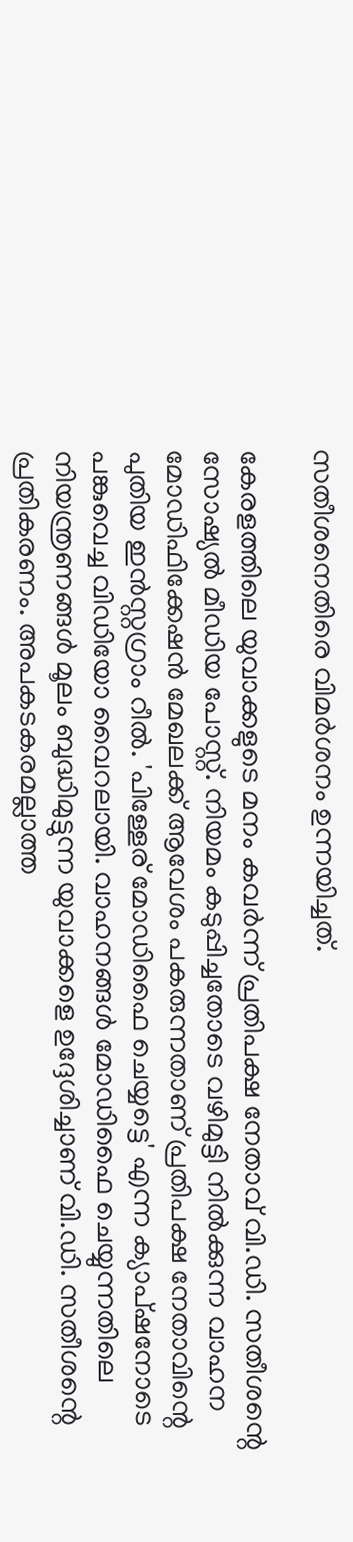സതീശനെതിരെ വിമർശനം ഉന്നയിച്ചത്.

കേരളത്തിലെ യുവാക്കളുടെ മനം കവർന്ന് പ്രതിപക്ഷ നേതാവ് വി.ഡി. സതീശന്റെ സോഷ്യൽ മീഡിയ പോസ്റ്റ്. നിയമം കടുപ്പിച്ചതോടെ വഴിമുട്ടി നിൽക്കുന്ന വാഹന മോഡിഫിക്കേഷൻ മേഖലക്ക് ആവേശം പകരുന്നതാണ് പ്രതിപക്ഷ നേതാവിന്റെ പുതിയ ഇൻസ്റ്റഗ്രാം റീൽ. 'പിള്ളേര് മോഡിഫൈ ചെയ്യട്ടെ' എന്ന ക്യാപ്ഷനോടെ പങ്കുവെച്ച വിഡിയോ വൈറലായി. വാഹനങ്ങൾ മോഡിഫൈ ചെയ്യുന്നതിലെ നിയന്ത്രണങ്ങൾ മൂലം ബുദ്ധിമുട്ടുന്ന യുവാക്കളെ ഉദ്ദേശിച്ചാണ് വി.ഡി. സതീശന്റെ പ്രതികരണം. അപകടകരമല്ലാത്ത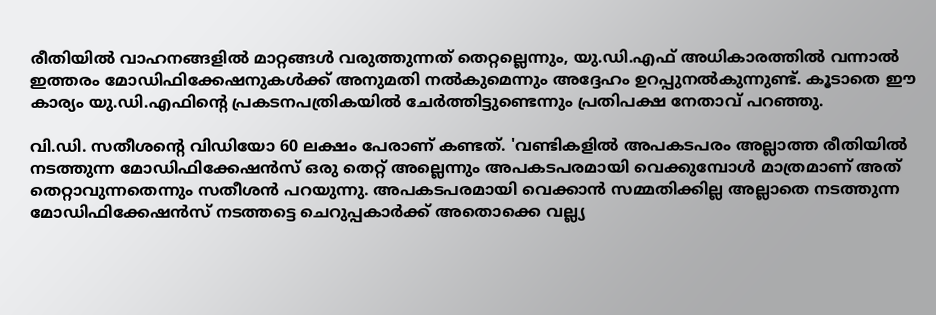രീതിയിൽ വാഹനങ്ങളിൽ മാറ്റങ്ങൾ വരുത്തുന്നത് തെറ്റല്ലെന്നും, യു.ഡി.എഫ് അധികാരത്തിൽ വന്നാൽ ഇത്തരം മോഡിഫിക്കേഷനുകൾക്ക് അനുമതി നൽകുമെന്നും അദ്ദേഹം ഉറപ്പുനൽകുന്നുണ്ട്. കൂടാതെ ഈ കാര്യം യു.ഡി.എഫിന്‍റെ പ്രകടനപത്രികയിൽ ചേർത്തിട്ടുണ്ടെന്നും പ്രതിപ‍ക്ഷ നേതാവ് പറഞ്ഞു.

വി.ഡി. സതീശന്റെ വിഡിയോ 60 ലക്ഷം പേരാണ് കണ്ടത്. 'വണ്ടികളിൽ അപകടപരം അല്ലാത്ത രീതിയിൽ നടത്തുന്ന മോഡിഫിക്കേഷൻസ് ഒരു തെറ്റ് അല്ലെന്നും അപകടപരമായി വെക്കുമ്പോൾ മാത്രമാണ് അത് തെറ്റാവുന്നതെന്നും സതീശൻ പറയുന്നു. അപകടപരമായി വെക്കാൻ സമ്മതിക്കില്ല അല്ലാതെ നടത്തുന്ന മോഡിഫിക്കേഷൻസ് നടത്തട്ടെ ചെറുപ്പകാർക്ക് അതൊക്കെ വല്ല്യ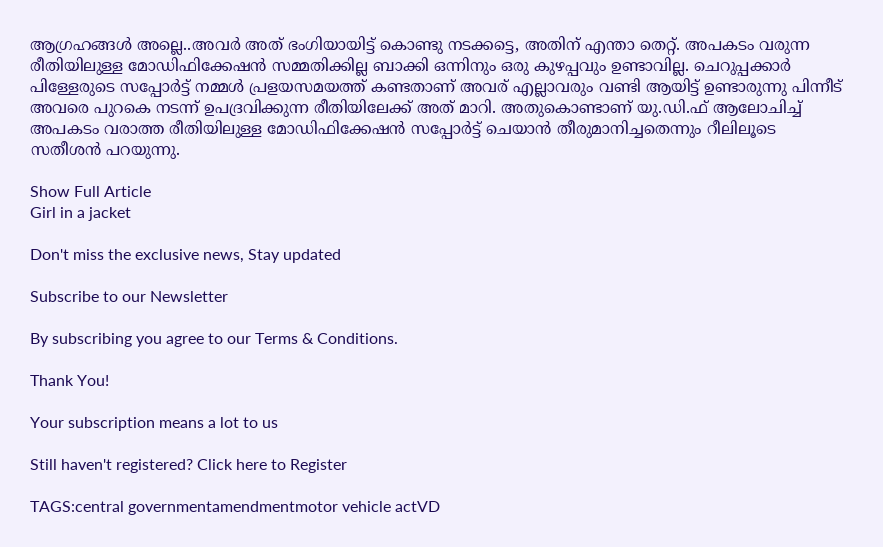ആഗ്രഹങ്ങൾ അല്ലെ..അവർ അത് ഭംഗിയായിട്ട് കൊണ്ടു നടക്കട്ടെ, അതിന് എന്താ തെറ്റ്. അപകടം വരുന്ന രീതിയിലുള്ള മോഡിഫിക്കേഷൻ സമ്മതിക്കില്ല ബാക്കി ഒന്നിനും ഒരു കുഴപ്പവും ഉണ്ടാവില്ല. ചെറുപ്പക്കാർ പിള്ളേരുടെ സപ്പോർട്ട് നമ്മൾ പ്രളയസമയത്ത് കണ്ടതാണ് അവര് എല്ലാവരും വണ്ടി ആയിട്ട് ഉണ്ടാരുന്നു പിന്നീട് അവരെ പുറകെ നടന്ന് ഉപദ്രവിക്കുന്ന രീതിയിലേക്ക് അത് മാറി. അതുകൊണ്ടാണ് യു.ഡി.ഫ്‌ ആലോചിച്ച് അപകടം വരാത്ത രീതിയിലുള്ള മോഡിഫിക്കേഷൻ സപ്പോർട്ട് ചെയാൻ തീരുമാനിച്ചതെന്നും റീലിലൂടെ സതീശൻ പറയുന്നു.

Show Full Article
Girl in a jacket

Don't miss the exclusive news, Stay updated

Subscribe to our Newsletter

By subscribing you agree to our Terms & Conditions.

Thank You!

Your subscription means a lot to us

Still haven't registered? Click here to Register

TAGS:central governmentamendmentmotor vehicle actVD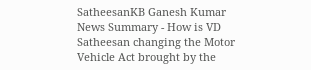SatheesanKB Ganesh Kumar
News Summary - How is VD Satheesan changing the Motor Vehicle Act brought by the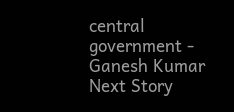central government - Ganesh Kumar
Next Story